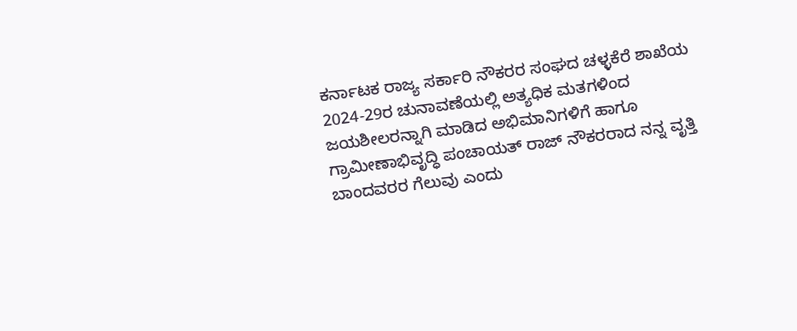ಕರ್ನಾಟಕ ರಾಜ್ಯ ಸರ್ಕಾರಿ ನೌಕರರ ಸಂಘದ ಚಳ್ಳಕೆರೆ ಶಾಖೆಯ 2024-29ರ ಚುನಾವಣೆಯಲ್ಲಿ ಅತ್ಯಧಿಕ ಮತಗಳಿಂದ ಜಯಶೀಲರನ್ನಾಗಿ ಮಾಡಿದ ಅಭಿಮಾನಿಗಳಿಗೆ ಹಾಗೂ ಗ್ರಾಮೀಣಾಭಿವೃದ್ಧಿ ಪಂಚಾಯತ್ ರಾಜ್ ನೌಕರರಾದ ನನ್ನ ವೃತ್ತಿ ಬಾಂದವರರ ಗೆಲುವು ಎಂದು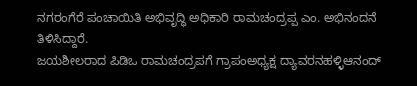ನಗರಂಗೆರೆ ಪಂಚಾಯಿತಿ ಅಭಿವೃದ್ಧಿ ಅಧಿಕಾರಿ ರಾಮಚಂದ್ರಪ್ಪ ಎಂ. ಅಭಿನಂದನೆ ತಿಳಿಸಿದ್ದಾರೆ.
ಜಯಶೀಲರಾದ ಪಿಡಿಒ ರಾಮಚಂದ್ರಪಗೆ ಗ್ರಾಪಂಅಧ್ಯಕ್ಷ ದ್ಯಾವರನಹಳ್ಳಿಆನಂದ್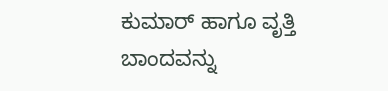ಕುಮಾರ್ ಹಾಗೂ ವೃತ್ತಿ ಬಾಂದವನ್ನು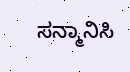ಸನ್ಮಾನಿಸಿ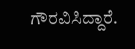ಗೌರವಿಸಿದ್ದಾರೆ.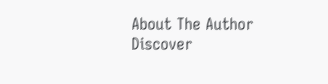About The Author
Discover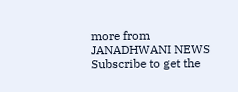more from JANADHWANI NEWS
Subscribe to get the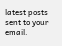latest posts sent to your email.